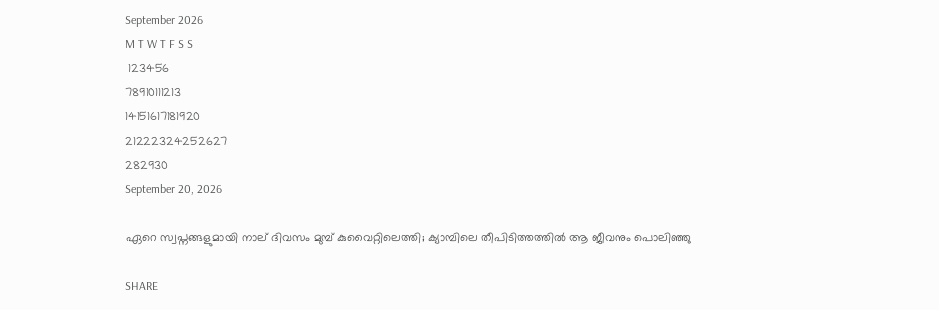September 2026
M T W T F S S
 123456
78910111213
14151617181920
21222324252627
282930
September 20, 2026

ഏറെ സ്വപ്നങ്ങളുമായി നാല് ദിവസം മുമ്പ് കുവൈറ്റിലെത്തി; ക്യാമ്പിലെ തീപിടിത്തത്തിൽ ആ ജീവനും പൊലിഞ്ഞു

SHARE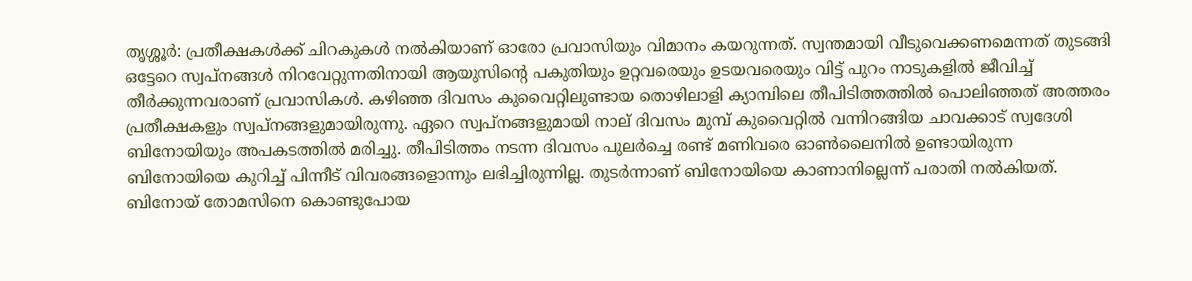തൃശ്ശൂർ: പ്രതീക്ഷകൾക്ക് ചിറകുകൾ നൽകിയാണ് ഓരോ പ്രവാസിയും വിമാനം കയറുന്നത്. സ്വന്തമായി വീടുവെക്കണമെന്നത് തുടങ്ങി ഒട്ടേറെ സ്വപ്നങ്ങൾ നിറവേറ്റുന്നതിനായി ആയുസിൻ്റെ പകുതിയും ഉറ്റവരെയും ഉടയവരെയും വിട്ട് പുറം നാടുകളിൽ ജീവിച്ച് തീർക്കുന്നവരാണ് പ്രവാസികൾ. കഴിഞ്ഞ ദിവസം കുവൈറ്റിലുണ്ടായ തൊഴിലാളി ക്യാമ്പിലെ തീപിടിത്തത്തിൽ പൊലിഞ്ഞത് അത്തരം പ്രതീക്ഷകളും സ്വപ്നങ്ങളുമായിരുന്നു. ഏറെ സ്വപ്നങ്ങളുമായി നാല് ദിവസം മുമ്പ് കുവൈറ്റിൽ വന്നിറങ്ങിയ ചാവക്കാട് സ്വദേശി ബിനോയിയും അപകടത്തില്‍ മരിച്ചു. തീപിടിത്തം നടന്ന ദിവസം പുലർച്ചെ രണ്ട് മണിവരെ ഓൺലൈനിൽ ഉണ്ടായിരുന്ന ബിനോയിയെ കുറിച്ച് പിന്നീട് വിവരങ്ങളൊന്നും ലഭിച്ചിരുന്നില്ല. തുടർന്നാണ് ബിനോയിയെ കാണാനില്ലെന്ന് പരാതി നൽകിയത്. ബിനോയ് തോമസിനെ കൊണ്ടുപോയ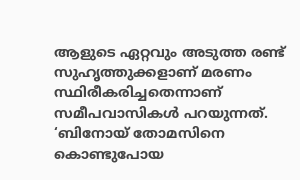ആളുടെ ഏറ്റവും അടുത്ത രണ്ട് സുഹൃത്തുക്കളാണ് മരണം സ്ഥിരീകരിച്ചതെന്നാണ് സമീപവാസികൾ പറയുന്നത്. ‘ബിനോയ് തോമസിനെ കൊണ്ടുപോയ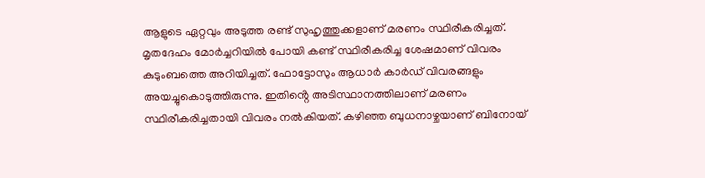ആളുടെ ഏറ്റവും അടുത്ത രണ്ട് സുഹൃത്തുക്കളാണ് മരണം സ്ഥിരീകരിച്ചത്. മൃതദേഹം മോർച്ചറിയിൽ പോയി കണ്ട് സ്ഥിരീകരിച്ച ശേഷമാണ് വിവരം കുടുംബത്തെ അറിയിച്ചത്. ഫോട്ടോസും ആധാർ കാർഡ് വിവരങ്ങളും അയച്ചുകൊടുത്തിരുന്നു. ഇതിൻ്റെ അടിസ്ഥാനത്തിലാണ് മരണം സ്ഥിരീകരിച്ചതായി വിവരം നൽകിയത്. കഴിഞ്ഞ ബുധനാഴ്ചയാണ് ബിനോയ്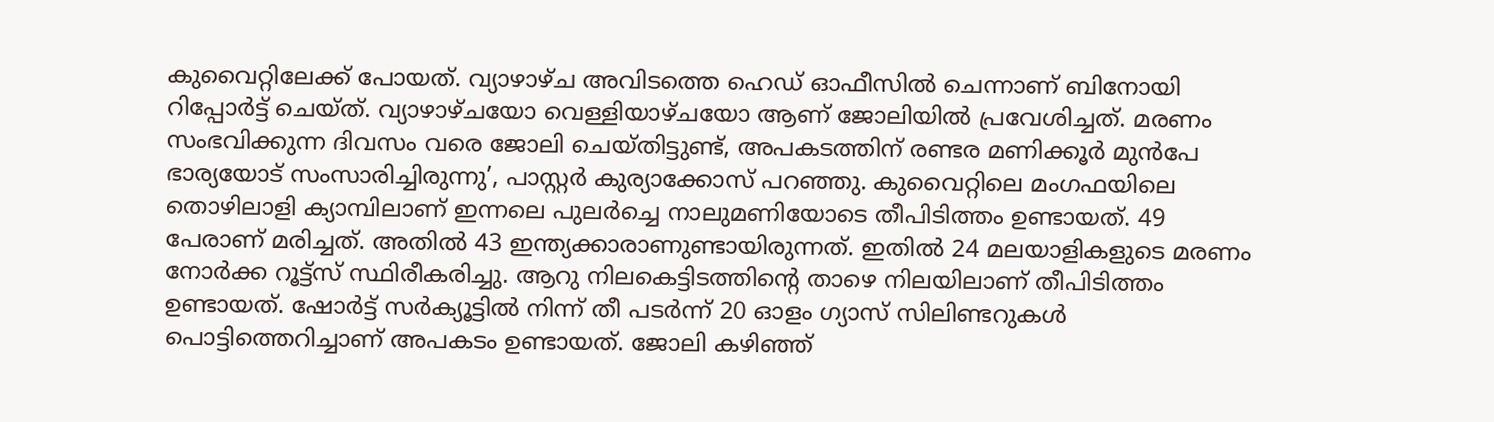കുവൈറ്റിലേക്ക് പോയത്. വ്യാഴാഴ്ച അവിടത്തെ ഹെഡ് ഓഫീസിൽ ചെന്നാണ് ബിനോയി റിപ്പോർട്ട് ചെയ്ത്. വ്യാഴാഴ്ചയോ വെള്ളിയാഴ്ചയോ ആണ് ജോലിയിൽ പ്രവേശിച്ചത്. മരണം സംഭവിക്കുന്ന ദിവസം വരെ ജോലി ചെയ്തിട്ടുണ്ട്, അപകടത്തിന് രണ്ടര മണിക്കൂർ മുൻപേ ഭാര്യയോട് സംസാരിച്ചിരുന്നു’, പാസ്റ്റർ കുര്യാക്കോസ് പറഞ്ഞു. കുവൈറ്റിലെ മംഗഫയിലെ തൊഴിലാളി ക്യാമ്പിലാണ് ഇന്നലെ പുലർച്ചെ നാലുമണിയോടെ തീപിടിത്തം ഉണ്ടായത്. 49 പേരാണ് മരിച്ചത്. അതിൽ 43 ഇന്ത്യക്കാരാണുണ്ടായിരുന്നത്. ഇതിൽ 24 മലയാളികളുടെ മരണം നോർക്ക റൂട്ട്സ് സ്ഥിരീകരിച്ചു. ആറു നിലകെട്ടിടത്തിന്റെ താഴെ നിലയിലാണ് തീപിടിത്തം ഉണ്ടായത്. ഷോർട്ട് സർക്യൂട്ടിൽ നിന്ന് തീ പടർന്ന് 20 ഓളം ഗ്യാസ് സിലിണ്ടറുകൾ പൊട്ടിത്തെറിച്ചാണ് അപകടം ഉണ്ടായത്. ജോലി കഴിഞ്ഞ്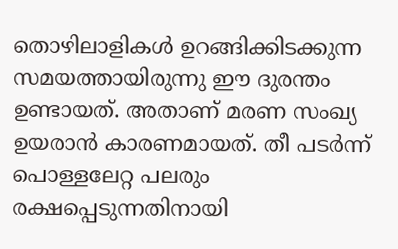തൊഴിലാളികൾ ഉറങ്ങിക്കിടക്കുന്ന സമയത്തായിരുന്നു ഈ ദുരന്തം ഉണ്ടായത്. അതാണ് മരണ സംഖ്യ ഉയരാൻ കാരണമായത്. തീ പടർന്ന് പൊള്ളലേറ്റ പലരും രക്ഷപ്പെടുന്നതിനായി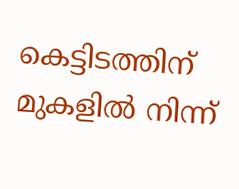കെട്ടിടത്തിന് മുകളിൽ നിന്ന്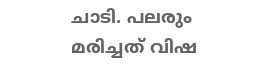ചാടി. പലരും മരിച്ചത് വിഷ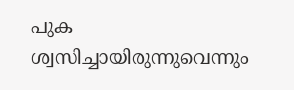പുക ശ്വസിച്ചായിരുന്നുവെന്നും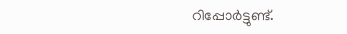റിപ്പോർട്ടുണ്ട്.